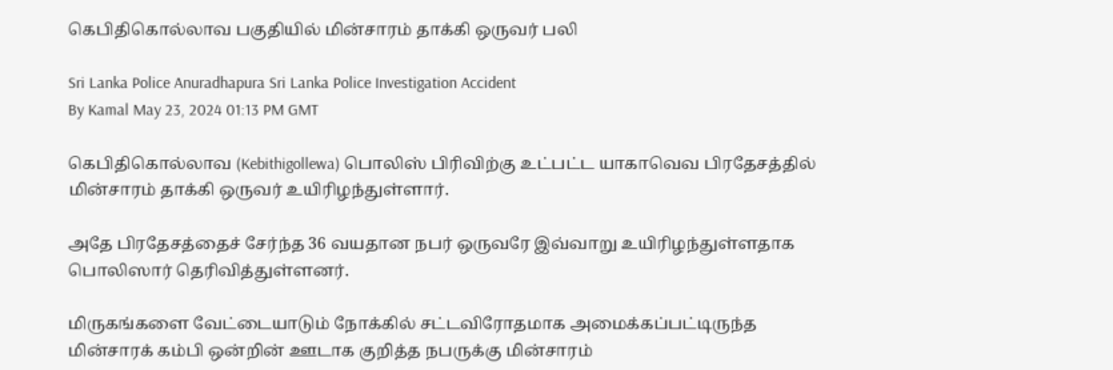கெபிதிகொல்லாவ பகுதியில் மின்சாரம் தாக்கி ஒருவர் பலி

Sri Lanka Police Anuradhapura Sri Lanka Police Investigation Accident
By Kamal May 23, 2024 01:13 PM GMT

கெபிதிகொல்லாவ (Kebithigollewa) பொலிஸ் பிரிவிற்கு உட்பட்ட யாகாவெவ பிரதேசத்தில் மின்சாரம் தாக்கி ஒருவர் உயிரிழந்துள்ளார்.

அதே பிரதேசத்தைச் சேர்ந்த 36 வயதான நபர் ஒருவரே இவ்வாறு உயிரிழந்துள்ளதாக பொலிஸார் தெரிவித்துள்ளனர்.

மிருகங்களை வேட்டையாடும் நோக்கில் சட்டவிரோதமாக அமைக்கப்பட்டிருந்த மின்சாரக் கம்பி ஒன்றின் ஊடாக குறித்த நபருக்கு மின்சாரம்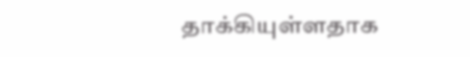தாக்கியுள்ளதாக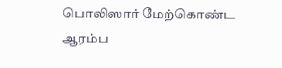பொலிஸார் மேற்கொண்ட ஆரம்ப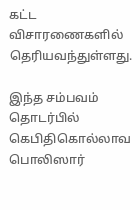கட்ட விசாரணைகளில் தெரியவந்துள்ளது.

இந்த சம்பவம் தொடர்பில் கெபிதிகொல்லாவ பொலிஸார்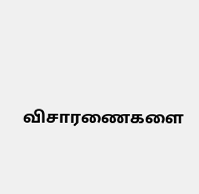விசாரணைகளை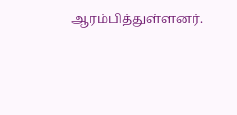ஆரம்பித்துள்ளனர்.